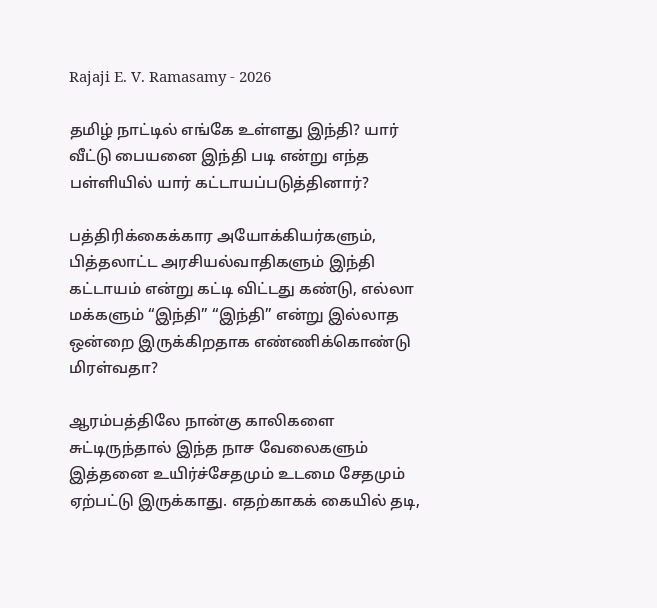Rajaji E. V. Ramasamy - 2026

தமிழ் நாட்டில் எங்கே உள்ளது இந்தி? யார் வீட்டு பையனை இந்தி படி என்று எந்த பள்ளியில் யார் கட்டாயப்படுத்தினார்?

பத்திரிக்கைக்கார அயோக்கியர்களும், பித்தலாட்ட அரசியல்வாதிகளும் இந்தி கட்டாயம் என்று கட்டி விட்டது கண்டு, எல்லா மக்களும் “இந்தி” “இந்தி” என்று இல்லாத ஒன்றை இருக்கிறதாக எண்ணிக்கொண்டு மிரள்வதா?

ஆரம்பத்திலே நான்கு காலிகளை சுட்டிருந்தால் இந்த நாச வேலைகளும் இத்தனை உயிர்ச்சேதமும் உடமை சேதமும் ஏற்பட்டு இருக்காது. எதற்காகக் கையில் தடி,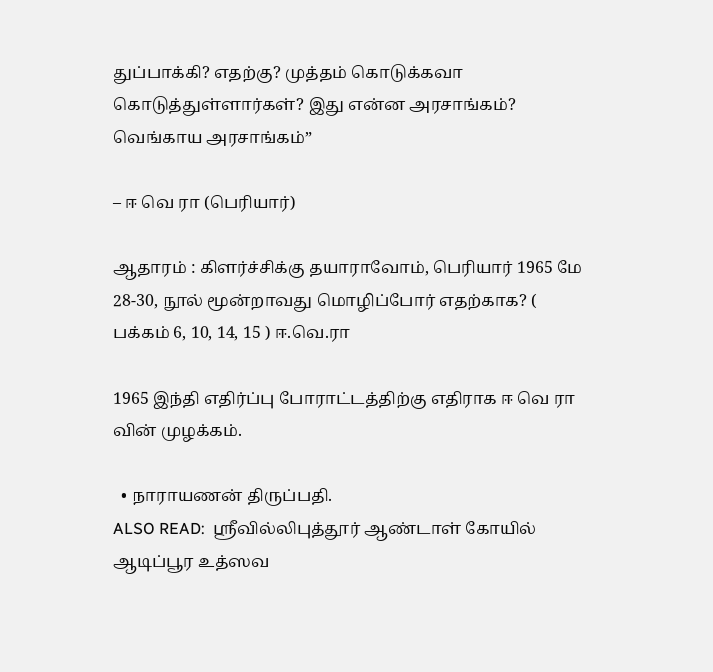துப்பாக்கி? எதற்கு? முத்தம் கொடுக்கவா கொடுத்துள்ளார்கள்? இது என்ன அரசாங்கம்? வெங்காய அரசாங்கம்”

– ஈ வெ ரா (பெரியார்)

ஆதாரம் : கிளர்ச்சிக்கு தயாராவோம், பெரியார் 1965 மே 28-30, நூல் மூன்றாவது மொழிப்போர் எதற்காக? ( பக்கம் 6, 10, 14, 15 ) ஈ.வெ.ரா

1965 இந்தி எதிர்ப்பு போராட்டத்திற்கு எதிராக ஈ வெ ரா வின் முழக்கம்.

  • நாராயணன் திருப்பதி.
ALSO READ:  ஸ்ரீவில்லிபுத்தூர் ஆண்டாள் கோயில் ஆடிப்பூர உத்ஸவ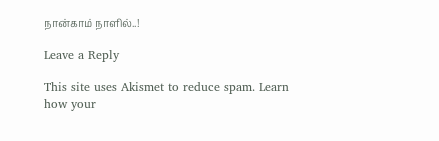நான்காம் நாளில்..!

Leave a Reply

This site uses Akismet to reduce spam. Learn how your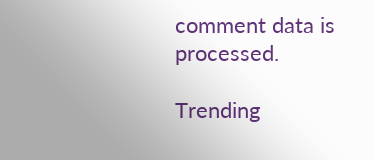comment data is processed.

Trending